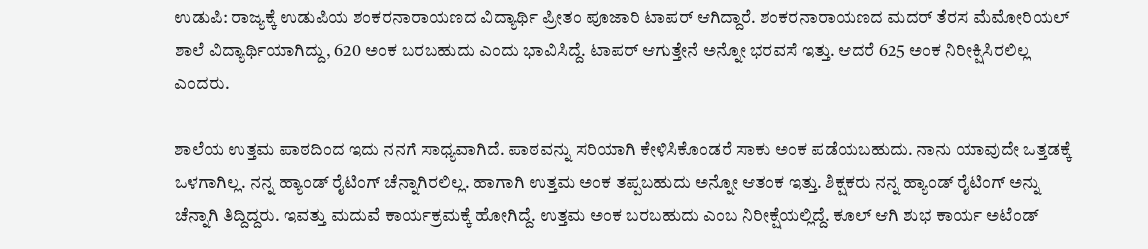ಉಡುಪಿ: ರಾಜ್ಯಕ್ಕೆ ಉಡುಪಿಯ ಶಂಕರನಾರಾಯಣದ ವಿದ್ಯಾರ್ಥಿ ಪ್ರೀತಂ ಪೂಜಾರಿ ಟಾಪರ್ ಆಗಿದ್ದಾರೆ. ಶಂಕರನಾರಾಯಣದ ಮದರ್ ತೆರಸ ಮೆಮೋರಿಯಲ್ ಶಾಲೆ ವಿದ್ಯಾರ್ಥಿಯಾಗಿದ್ದು, 620 ಅಂಕ ಬರಬಹುದು ಎಂದು ಭಾವಿಸಿದ್ದೆ. ಟಾಪರ್ ಆಗುತ್ತೇನೆ ಅನ್ನೋ ಭರವಸೆ ಇತ್ತು. ಆದರೆ 625 ಅಂಕ ನಿರೀಕ್ಷಿಸಿರಲಿಲ್ಲ ಎಂದರು.

ಶಾಲೆಯ ಉತ್ತಮ ಪಾಠದಿಂದ ಇದು ನನಗೆ ಸಾಧ್ಯವಾಗಿದೆ. ಪಾಠವನ್ನು ಸರಿಯಾಗಿ ಕೇಳಿಸಿಕೊಂಡರೆ ಸಾಕು ಅಂಕ ಪಡೆಯಬಹುದು. ನಾನು ಯಾವುದೇ ಒತ್ತಡಕ್ಕೆ ಒಳಗಾಗಿಲ್ಲ. ನನ್ನ ಹ್ಯಾಂಡ್ ರೈಟಿಂಗ್ ಚೆನ್ನಾಗಿರಲಿಲ್ಲ. ಹಾಗಾಗಿ ಉತ್ತಮ ಅಂಕ ತಪ್ಪಬಹುದು ಅನ್ನೋ ಆತಂಕ ಇತ್ತು. ಶಿಕ್ಷಕರು ನನ್ನ ಹ್ಯಾಂಡ್ ರೈಟಿಂಗ್ ಅನ್ನು ಚೆನ್ನಾಗಿ ತಿದ್ದಿದ್ದರು. ಇವತ್ತು ಮದುವೆ ಕಾರ್ಯಕ್ರಮಕ್ಕೆ ಹೋಗಿದ್ದೆ. ಉತ್ತಮ ಅಂಕ ಬರಬಹುದು ಎಂಬ ನಿರೀಕ್ಷೆಯಲ್ಲಿದ್ದೆ. ಕೂಲ್ ಆಗಿ ಶುಭ ಕಾರ್ಯ ಅಟೆಂಡ್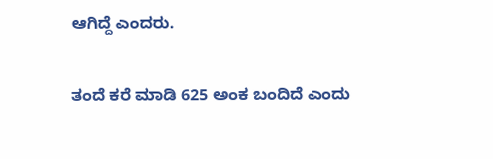ಆಗಿದ್ದೆ ಎಂದರು.

ತಂದೆ ಕರೆ ಮಾಡಿ 625 ಅಂಕ ಬಂದಿದೆ ಎಂದು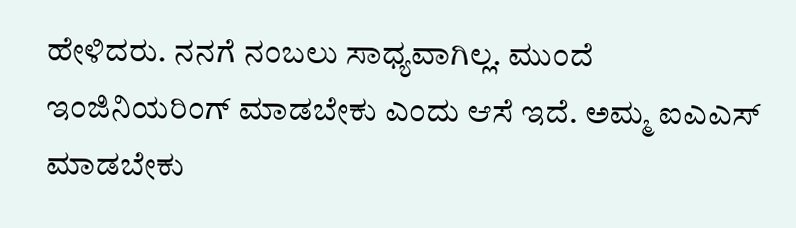ಹೇಳಿದರು. ನನಗೆ ನಂಬಲು ಸಾಧ್ಯವಾಗಿಲ್ಲ. ಮುಂದೆ ಇಂಜಿನಿಯರಿಂಗ್ ಮಾಡಬೇಕು ಎಂದು ಆಸೆ ಇದೆ. ಅಮ್ಮ ಐಎಎಸ್ ಮಾಡಬೇಕು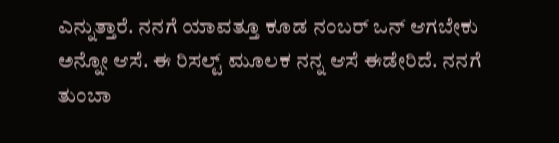ಎನ್ನುತ್ತಾರೆ. ನನಗೆ ಯಾವತ್ತೂ ಕೂಡ ನಂಬರ್ ಒನ್ ಆಗಬೇಕು ಅನ್ನೋ ಆಸೆ. ಈ ರಿಸಲ್ಟ್ ಮೂಲಕ ನನ್ನ ಆಸೆ ಈಡೇರಿದೆ. ನನಗೆ ತುಂಬಾ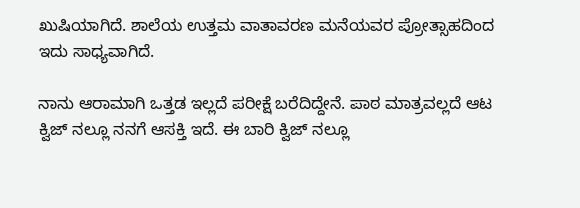ಖುಷಿಯಾಗಿದೆ. ಶಾಲೆಯ ಉತ್ತಮ ವಾತಾವರಣ ಮನೆಯವರ ಪ್ರೋತ್ಸಾಹದಿಂದ ಇದು ಸಾಧ್ಯವಾಗಿದೆ.

ನಾನು ಆರಾಮಾಗಿ ಒತ್ತಡ ಇಲ್ಲದೆ ಪರೀಕ್ಷೆ ಬರೆದಿದ್ದೇನೆ. ಪಾಠ ಮಾತ್ರವಲ್ಲದೆ ಆಟ ಕ್ವಿಜ್ ನಲ್ಲೂ ನನಗೆ ಆಸಕ್ತಿ ಇದೆ. ಈ ಬಾರಿ ಕ್ವಿಜ್ ನಲ್ಲೂ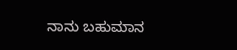ನಾನು ಬಹುಮಾನ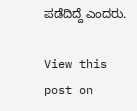ಪಡೆದಿದ್ದೆ ಎಂದರು.

View this post on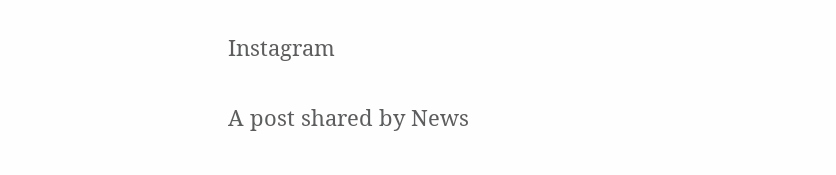Instagram

A post shared by News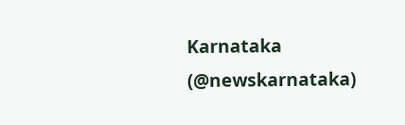Karnataka (@newskarnataka)